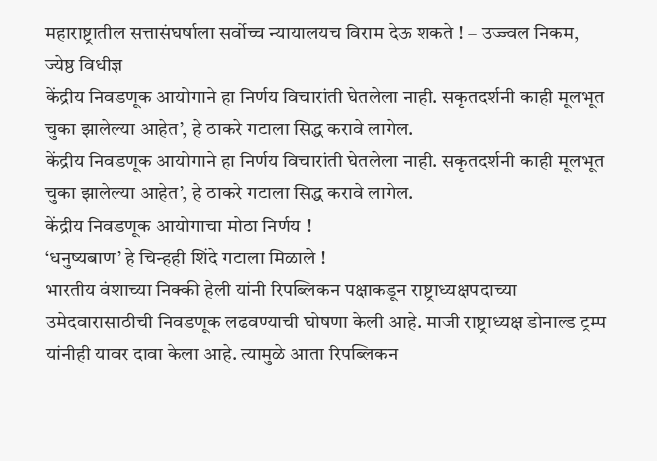महाराष्ट्रातील सत्तासंघर्षाला सर्वोच्च न्यायालयच विराम देऊ शकते ! – उज्ज्वल निकम, ज्येष्ठ विधीज्ञ
केंद्रीय निवडणूक आयोगाने हा निर्णय विचारांती घेतलेला नाही. सकृतदर्शनी काही मूलभूत चुका झालेल्या आहेत’, हे ठाकरे गटाला सिद्ध करावे लागेल.
केंद्रीय निवडणूक आयोगाने हा निर्णय विचारांती घेतलेला नाही. सकृतदर्शनी काही मूलभूत चुका झालेल्या आहेत’, हे ठाकरे गटाला सिद्ध करावे लागेल.
केंद्रीय निवडणूक आयोगाचा मोठा निर्णय !
‘धनुष्यबाण’ हे चिन्हही शिंदे गटाला मिळाले !
भारतीय वंशाच्या निक्की हेली यांनी रिपब्लिकन पक्षाकडून राष्ट्राध्यक्षपदाच्या उमेदवारासाठीची निवडणूक लढवण्याची घोषणा केली आहे. माजी राष्ट्राध्यक्ष डोनाल्ड ट्रम्प यांनीही यावर दावा केला आहे. त्यामुळे आता रिपब्लिकन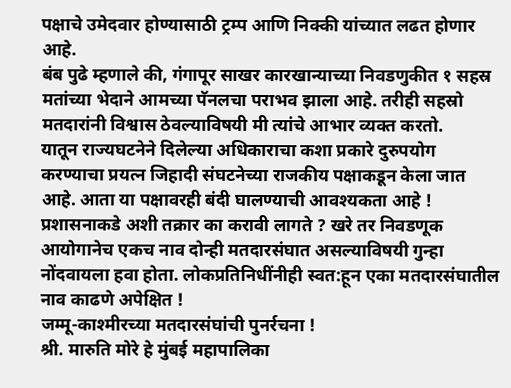पक्षाचे उमेदवार होण्यासाठी ट्रम्प आणि निक्की यांच्यात लढत होणार आहे.
बंब पुढे म्हणाले की, गंगापूर साखर कारखान्याच्या निवडणुकीत १ सहस्र मतांच्या भेदाने आमच्या पॅनलचा पराभव झाला आहे. तरीही सहस्रो मतदारांनी विश्वास ठेवल्याविषयी मी त्यांचे आभार व्यक्त करतो.
यातून राज्यघटनेने दिलेल्या अधिकाराचा कशा प्रकारे दुरुपयोग करण्याचा प्रयत्न जिहादी संघटनेच्या राजकीय पक्षाकडून केला जात आहे. आता या पक्षावरही बंदी घालण्याची आवश्यकता आहे !
प्रशासनाकडे अशी तक्रार का करावी लागते ? खरे तर निवडणूक आयोगानेच एकच नाव दोन्ही मतदारसंघात असल्याविषयी गुन्हा नोंदवायला हवा होता. लोकप्रतिनिधींनीही स्वत:हून एका मतदारसंघातील नाव काढणे अपेक्षित !
जम्मू-काश्मीरच्या मतदारसंघांची पुनर्रचना !
श्री. मारुति मोरे हे मुंबई महापालिका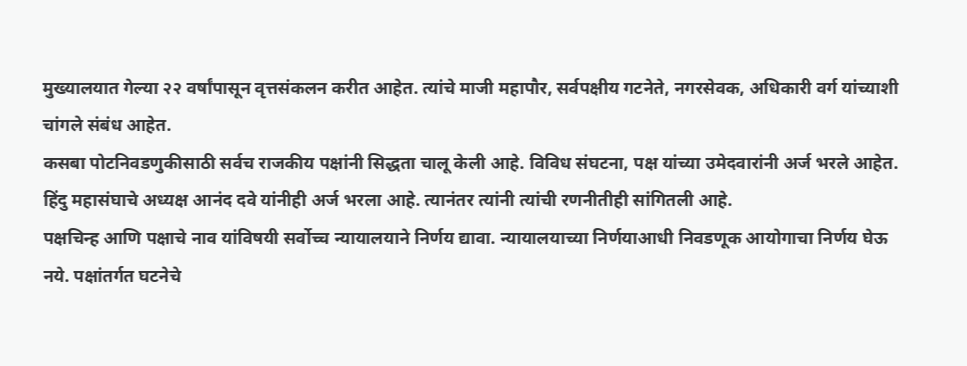मुख्यालयात गेल्या २२ वर्षांपासून वृत्तसंकलन करीत आहेत. त्यांचे माजी महापौर, सर्वपक्षीय गटनेते, नगरसेवक, अधिकारी वर्ग यांच्याशी चांगले संबंध आहेत.
कसबा पोटनिवडणुकीसाठी सर्वच राजकीय पक्षांनी सिद्धता चालू केली आहे. विविध संघटना, पक्ष यांच्या उमेदवारांनी अर्ज भरले आहेत. हिंदु महासंघाचे अध्यक्ष आनंद दवे यांनीही अर्ज भरला आहे. त्यानंतर त्यांनी त्यांची रणनीतीही सांगितली आहे.
पक्षचिन्ह आणि पक्षाचे नाव यांविषयी सर्वोच्च न्यायालयाने निर्णय द्यावा. न्यायालयाच्या निर्णयाआधी निवडणूक आयोगाचा निर्णय घेऊ नये. पक्षांतर्गत घटनेचे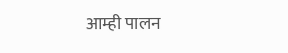आम्ही पालन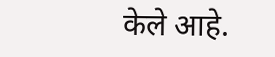केले आहे.